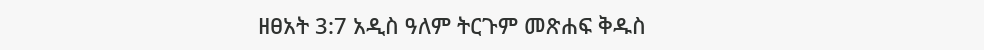ዘፀአት 3:7 አዲስ ዓለም ትርጉም መጽሐፍ ቅዱስ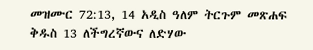መዝሙር 72:13, 14 አዲስ ዓለም ትርጉም መጽሐፍ ቅዱስ 13 ለችግረኛውና ለድሃው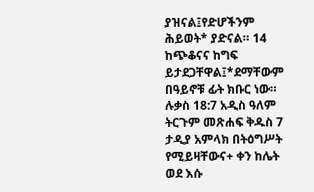ያዝናል፤የድሆችንም ሕይወት* ያድናል። 14 ከጭቆናና ከግፍ ይታደጋቸዋል፤*ደማቸውም በዓይኖቹ ፊት ክቡር ነው። ሉቃስ 18:7 አዲስ ዓለም ትርጉም መጽሐፍ ቅዱስ 7 ታዲያ አምላክ በትዕግሥት የሚይዛቸውና+ ቀን ከሌት ወደ እሱ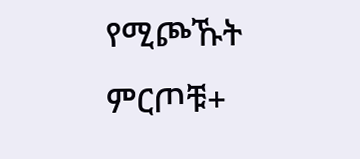የሚጮኹት ምርጦቹ+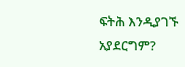ፍትሕ እንዲያገኙ አያደርግም?